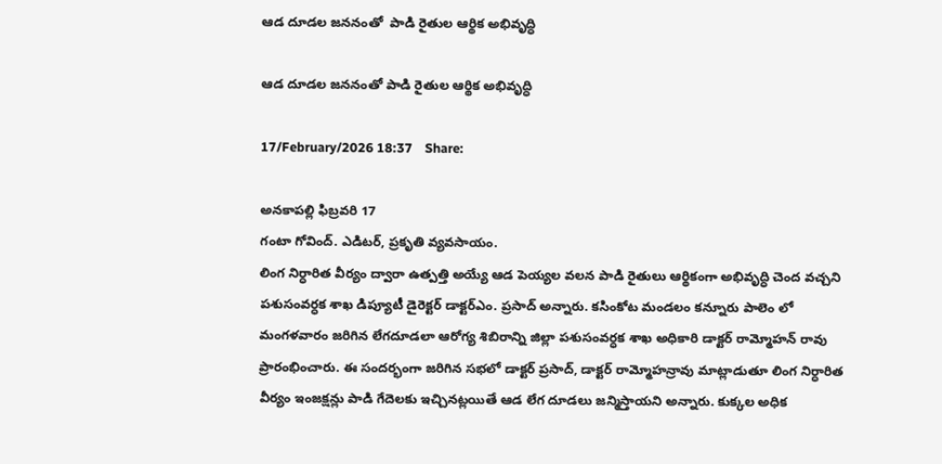ఆడ దూడల జననంతో  పాడి రైతుల ఆర్థిక అభివృద్ధి

ఆడ దూడల జననంతో పాడి రైతుల ఆర్థిక అభివృద్ధి

17/February/2026 18:37    Share:

అనకాపల్లి ఫిబ్రవరి 17
గంటా గోవింద్. ఎడిటర్, ప్రకృతి వ్యవసాయం.
లింగ నిర్ధారిత వీర్యం ద్వారా ఉత్పత్తి అయ్యే ఆడ పెయ్యల వలన పాడి రైతులు ఆర్థికంగా అభివృద్ధి చెంద వచ్చని పశుసంవర్ధక శాఖ డిప్యూటీ డైరెక్టర్ డాక్టర్ఎం. ప్రసాద్ అన్నారు. కసింకోట మండలం కన్నూరు పాలెం లో మంగళవారం జరిగిన లేగదూడలా ఆరోగ్య శిబిరాన్ని జిల్లా పశుసంవర్ధక శాఖ అధికారి డాక్టర్ రామ్మోహన్ రావు ప్రారంభించారు. ఈ సందర్భంగా జరిగిన సభలో డాక్టర్ ప్రసాద్, డాక్టర్ రామ్మోహన్రావు మాట్లాడుతూ లింగ నిర్ధారిత వీర్యం ఇంజక్షన్లు పాడి గేదెలకు ఇచ్చినట్లయితే ఆడ లేగ దూడలు జన్మిస్తాయని అన్నారు. కుక్కల అధిక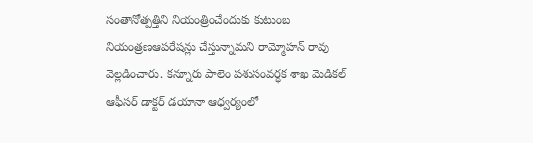సంతానోత్పత్తిని నియంత్రించేందుకు కుటుంబ నియంత్రణఆపరేషన్లు చేస్తున్నామని రామ్మోహన్ రావు వెల్లడించారు. కన్నూరు పాలెం పశుసంవర్ధక శాఖ మెడికల్ ఆఫీసర్ డాక్టర్ డయానా ఆధ్వర్యంలో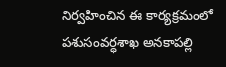నిర్వహించిన ఈ కార్యక్రమంలో పశుసంవర్ధశాఖ అనకాపల్లి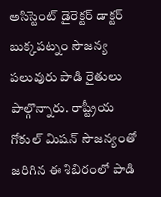అసిస్టెంట్ డైరెక్టర్ డాక్టర్ బుక్కపట్నం సౌజన్య పలువురు పాడి రైతులు పాల్గొన్నారు. రాష్ట్రీయ గోకుల్ మిషన్ సౌజన్యంతో జరిగిన ఈ శిబిరంలో పాడి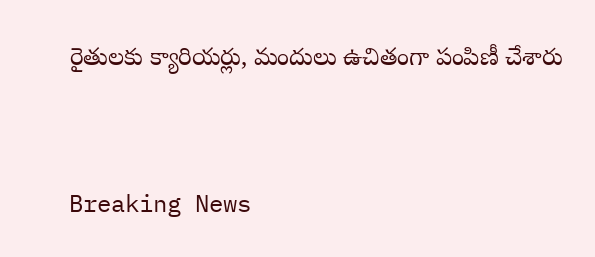రైతులకు క్యారియర్లు, మందులు ఉచితంగా పంపిణీ చేశారు


Breaking News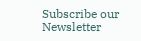Subscribe our Newsletter